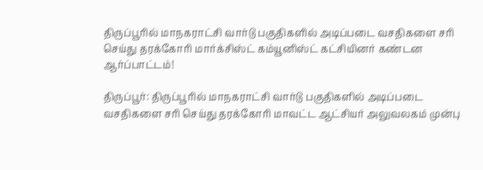திருப்பூரில் மாநகராட்சி வார்டு பகுதிகளில் அடிப்படை வசதிகளை சரி செய்து தரக்கோரி மார்க்சிஸ்ட் கம்யூனிஸ்ட் கட்சியினர் கண்டன ஆர்ப்பாட்டம்!

திருப்பூர்: திருப்பூரில் மாநகராட்சி வார்டு பகுதிகளில் அடிப்படை வசதிகளை சரி செய்து தரக்கோரி மாவட்ட ஆட்சியர் அலுவலகம் முன்பு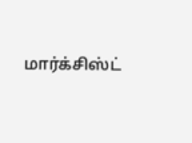மார்க்சிஸ்ட்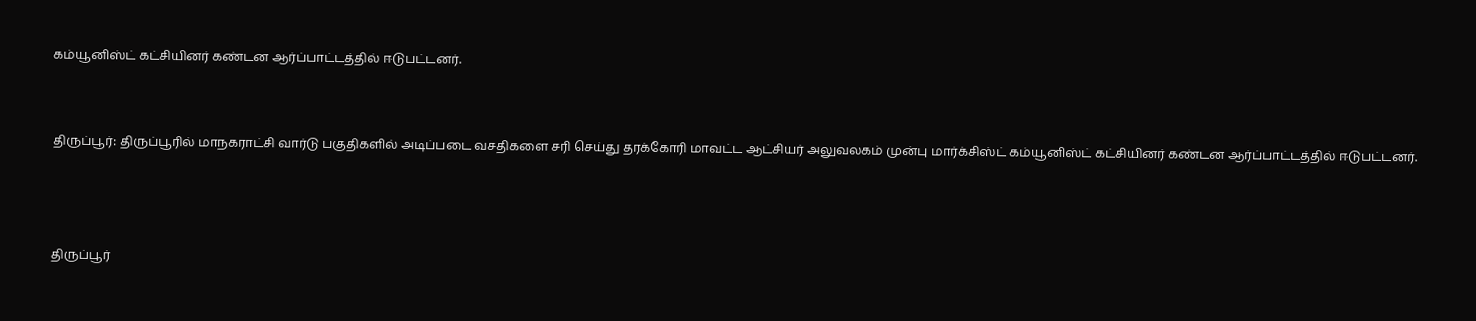கம்யூனிஸ்ட் கட்சியினர் கண்டன ஆர்ப்பாட்டத்தில் ஈடுபட்டனர்.


திருப்பூர்: திருப்பூரில் மாநகராட்சி வார்டு பகுதிகளில் அடிப்படை வசதிகளை சரி செய்து தரக்கோரி மாவட்ட ஆட்சியர் அலுவலகம் முன்பு மார்க்சிஸ்ட் கம்யூனிஸ்ட் கட்சியினர் கண்டன ஆர்ப்பாட்டத்தில் ஈடுபட்டனர்.



திருப்பூர்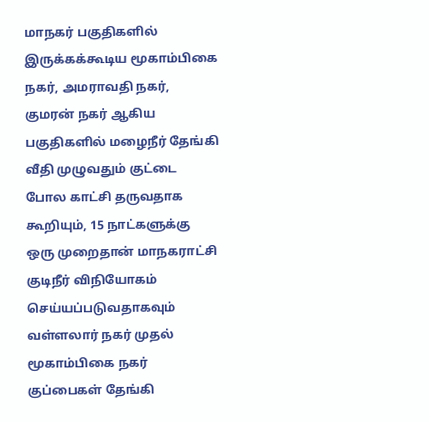மாநகர் பகுதிகளில் இருக்கக்கூடிய மூகாம்பிகை நகர், அமராவதி நகர், குமரன் நகர் ஆகிய பகுதிகளில் மழைநீர் தேங்கி வீதி முழுவதும் குட்டை போல காட்சி தருவதாக கூறியும், 15 நாட்களுக்கு ஒரு முறைதான் மாநகராட்சி குடிநீர் விநியோகம் செய்யப்படுவதாகவும் வள்ளலார் நகர் முதல் மூகாம்பிகை நகர் குப்பைகள் தேங்கி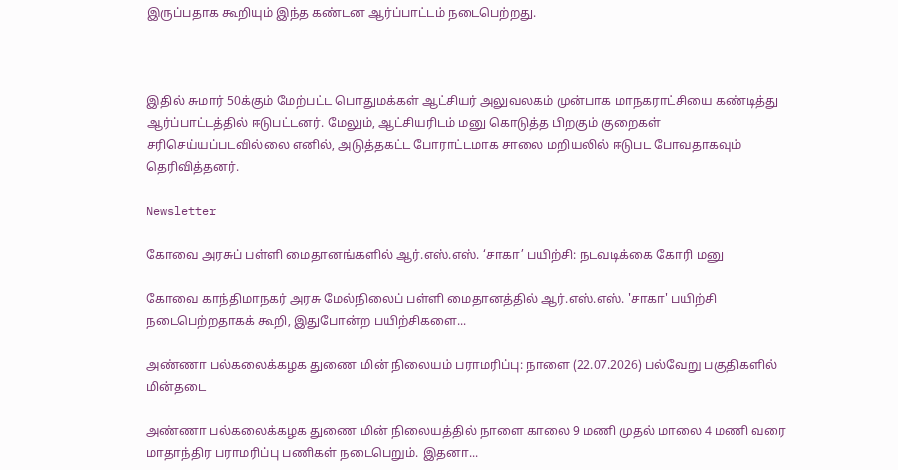இருப்பதாக கூறியும் இந்த கண்டன ஆர்ப்பாட்டம் நடைபெற்றது.



இதில் சுமார் 50க்கும் மேற்பட்ட பொதுமக்கள் ஆட்சியர் அலுவலகம் முன்பாக மாநகராட்சியை கண்டித்து ஆர்ப்பாட்டத்தில் ஈடுபட்டனர். மேலும், ஆட்சியரிடம் மனு கொடுத்த பிறகும் குறைகள் சரிசெய்யப்படவில்லை எனில், அடுத்தகட்ட போராட்டமாக சாலை மறியலில் ஈடுபட போவதாகவும் தெரிவித்தனர்.

Newsletter

கோவை அரசுப் பள்ளி மைதானங்களில் ஆர்.எஸ்.எஸ். ‘சாகா’ பயிற்சி: நடவடிக்கை கோரி மனு

கோவை காந்திமாநகர் அரசு மேல்நிலைப் பள்ளி மைதானத்தில் ஆர்.எஸ்.எஸ். 'சாகா' பயிற்சி நடைபெற்றதாகக் கூறி, இதுபோன்ற பயிற்சிகளை...

அண்ணா பல்கலைக்கழக துணை மின் நிலையம் பராமரிப்பு: நாளை (22.07.2026) பல்வேறு பகுதிகளில் மின்தடை

அண்ணா பல்கலைக்கழக துணை மின் நிலையத்தில் நாளை காலை 9 மணி முதல் மாலை 4 மணி வரை மாதாந்திர பராமரிப்பு பணிகள் நடைபெறும். இதனா...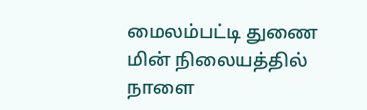மைலம்பட்டி துணை மின் நிலையத்தில் நாளை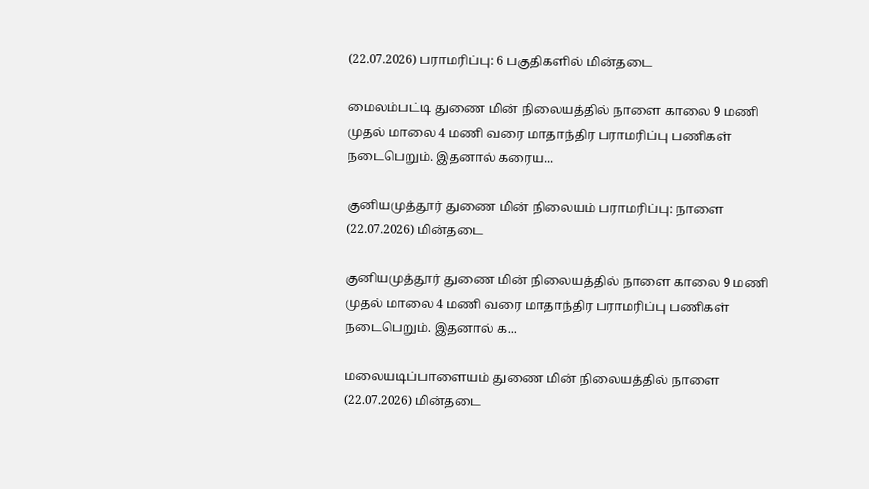(22.07.2026) பராமரிப்பு: 6 பகுதிகளில் மின்தடை

மைலம்பட்டி துணை மின் நிலையத்தில் நாளை காலை 9 மணி முதல் மாலை 4 மணி வரை மாதாந்திர பராமரிப்பு பணிகள் நடைபெறும். இதனால் கரைய...

குனியமுத்தூர் துணை மின் நிலையம் பராமரிப்பு: நாளை (22.07.2026) மின்தடை

குனியமுத்தூர் துணை மின் நிலையத்தில் நாளை காலை 9 மணி முதல் மாலை 4 மணி வரை மாதாந்திர பராமரிப்பு பணிகள் நடைபெறும். இதனால் க...

மலையடிப்பாளையம் துணை மின் நிலையத்தில் நாளை (22.07.2026) மின்தடை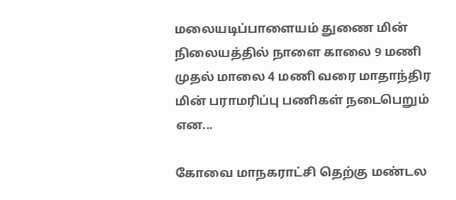மலையடிப்பாளையம் துணை மின் நிலையத்தில் நாளை காலை 9 மணி முதல் மாலை 4 மணி வரை மாதாந்திர மின் பராமரிப்பு பணிகள் நடைபெறும் என...

கோவை மாநகராட்சி தெற்கு மண்டல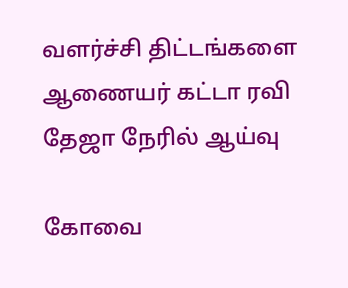வளர்ச்சி திட்டங்களை ஆணையர் கட்டா ரவி தேஜா நேரில் ஆய்வு

கோவை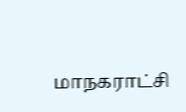மாநகராட்சி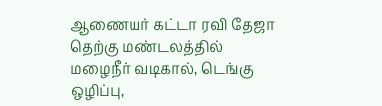ஆணையர் கட்டா ரவி தேஜா தெற்கு மண்டலத்தில் மழைநீர் வடிகால், டெங்கு ஒழிப்பு,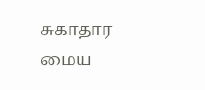சுகாதார மைய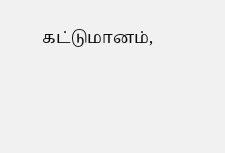கட்டுமானம்,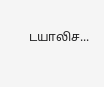டயாலிச...